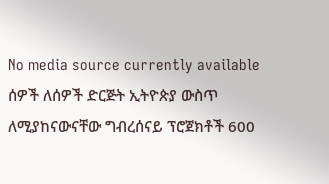No media source currently available
ሰዎች ለሰዎች ድርጅት ኢትዮጵያ ውስጥ ለሚያከናውናቸው ግብረሰናይ ፕሮጀክቶች 600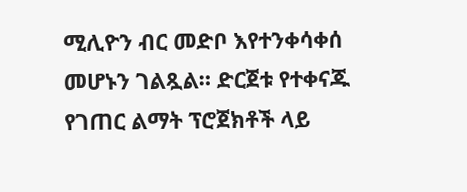ሚሊዮን ብር መድቦ እየተንቀሳቀሰ መሆኑን ገልጿል። ድርጀቱ የተቀናጁ የገጠር ልማት ፕሮጀክቶች ላይ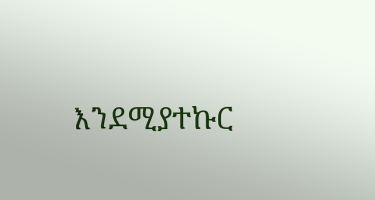እንደሚያተኩር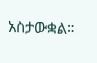አስታውቋል።